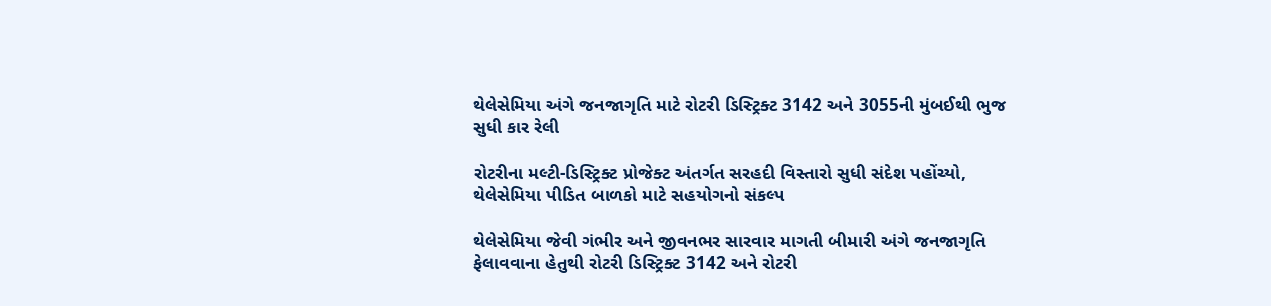થેલેસેમિયા અંગે જનજાગૃતિ માટે રોટરી ડિસ્ટ્રિક્ટ 3142 અને 3055ની મુંબઈથી ભુજ સુધી કાર રેલી

રોટરીના મલ્ટી-ડિસ્ટ્રિક્ટ પ્રોજેક્ટ અંતર્ગત સરહદી વિસ્તારો સુધી સંદેશ પહોંચ્યો, થેલેસેમિયા પીડિત બાળકો માટે સહયોગનો સંકલ્પ

થેલેસેમિયા જેવી ગંભીર અને જીવનભર સારવાર માગતી બીમારી અંગે જનજાગૃતિ ફેલાવવાના હેતુથી રોટરી ડિસ્ટ્રિક્ટ 3142 અને રોટરી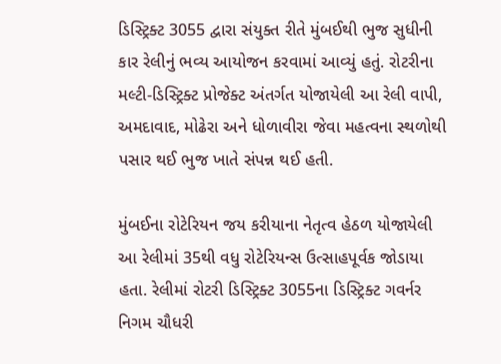ડિસ્ટ્રિક્ટ 3055 દ્વારા સંયુક્ત રીતે મુંબઈથી ભુજ સુધીની કાર રેલીનું ભવ્ય આયોજન કરવામાં આવ્યું હતું. રોટરીના મલ્ટી-ડિસ્ટ્રિક્ટ પ્રોજેક્ટ અંતર્ગત યોજાયેલી આ રેલી વાપી, અમદાવાદ, મોઢેરા અને ધોળાવીરા જેવા મહત્વના સ્થળોથી પસાર થઈ ભુજ ખાતે સંપન્ન થઈ હતી.

મુંબઈના રોટેરિયન જય કરીયાના નેતૃત્વ હેઠળ યોજાયેલી આ રેલીમાં 35થી વધુ રોટેરિયન્સ ઉત્સાહપૂર્વક જોડાયા હતા. રેલીમાં રોટરી ડિસ્ટ્રિક્ટ 3055ના ડિસ્ટ્રિક્ટ ગવર્નર નિગમ ચૌધરી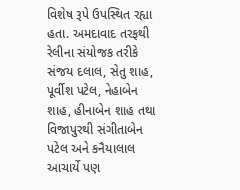વિશેષ રૂપે ઉપસ્થિત રહ્યા હતા. અમદાવાદ તરફથી રેલીના સંયોજક તરીકે સંજય દલાલ, સેતુ શાહ, પૂર્વીશ પટેલ, નેહાબેન શાહ, હીનાબેન શાહ તથા વિજાપુરથી સંગીતાબેન પટેલ અને કનૈયાલાલ આચાર્યે પણ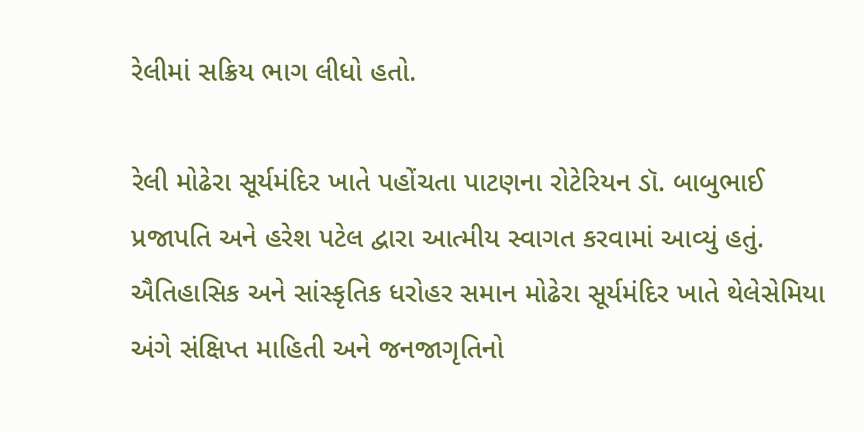રેલીમાં સક્રિય ભાગ લીધો હતો.

રેલી મોઢેરા સૂર્યમંદિર ખાતે પહોંચતા પાટણના રોટેરિયન ડૉ. બાબુભાઈ પ્રજાપતિ અને હરેશ પટેલ દ્વારા આત્મીય સ્વાગત કરવામાં આવ્યું હતું. ઐતિહાસિક અને સાંસ્કૃતિક ધરોહર સમાન મોઢેરા સૂર્યમંદિર ખાતે થેલેસેમિયા અંગે સંક્ષિપ્ત માહિતી અને જનજાગૃતિનો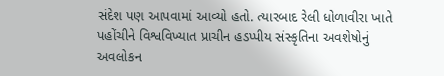સંદેશ પણ આપવામાં આવ્યો હતો. ત્યારબાદ રેલી ધોળાવીરા ખાતે પહોંચીને વિશ્વવિખ્યાત પ્રાચીન હડપ્પીય સંસ્કૃતિના અવશેષોનું અવલોકન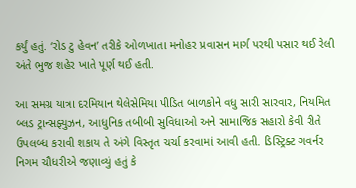કર્યું હતું. ‘રોડ ટુ હેવન’ તરીકે ઓળખાતા મનોહર પ્રવાસન માર્ગ પરથી પસાર થઈ રેલી અંતે ભુજ શહેર ખાતે પૂર્ણ થઈ હતી.

આ સમગ્ર યાત્રા દરમિયાન થેલેસેમિયા પીડિત બાળકોને વધુ સારી સારવાર, નિયમિત બ્લડ ટ્રાન્સફ્યુઝન, આધુનિક તબીબી સુવિધાઓ અને સામાજિક સહારો કેવી રીતે ઉપલબ્ધ કરાવી શકાય તે અંગે વિસ્તૃત ચર્ચા કરવામાં આવી હતી. ડિસ્ટ્રિક્ટ ગવર્નર નિગમ ચૌધરીએ જણાવ્યું હતું કે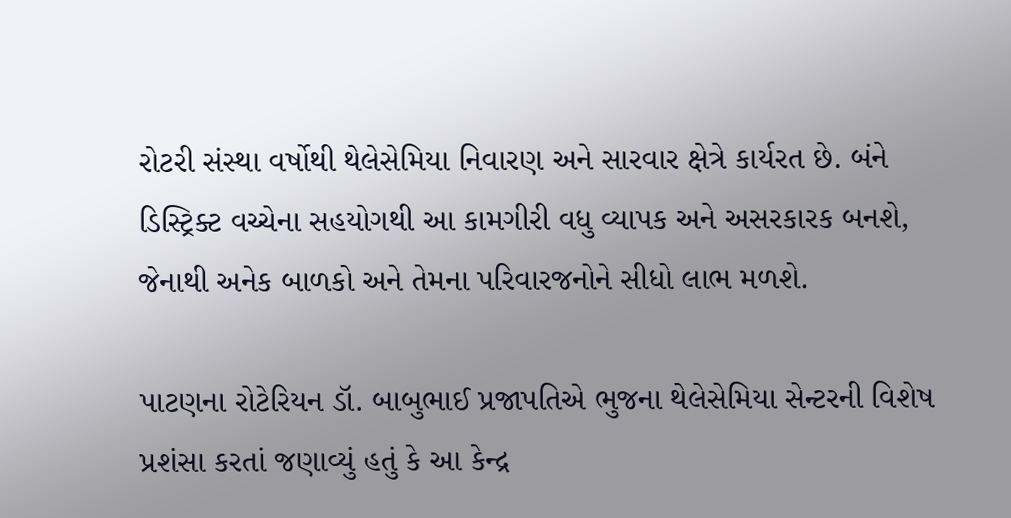રોટરી સંસ્થા વર્ષોથી થેલેસેમિયા નિવારણ અને સારવાર ક્ષેત્રે કાર્યરત છે. બંને ડિસ્ટ્રિક્ટ વચ્ચેના સહયોગથી આ કામગીરી વધુ વ્યાપક અને અસરકારક બનશે, જેનાથી અનેક બાળકો અને તેમના પરિવારજનોને સીધો લાભ મળશે.

પાટણના રોટેરિયન ડૉ. બાબુભાઈ પ્રજાપતિએ ભુજના થેલેસેમિયા સેન્ટરની વિશેષ પ્રશંસા કરતાં જણાવ્યું હતું કે આ કેન્દ્ર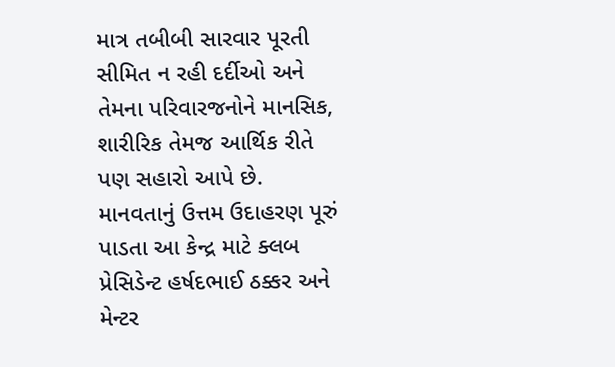માત્ર તબીબી સારવાર પૂરતી સીમિત ન રહી દર્દીઓ અને તેમના પરિવારજનોને માનસિક, શારીરિક તેમજ આર્થિક રીતે પણ સહારો આપે છે. માનવતાનું ઉત્તમ ઉદાહરણ પૂરું પાડતા આ કેન્દ્ર માટે ક્લબ પ્રેસિડેન્ટ હર્ષદભાઈ ઠક્કર અને મેન્ટર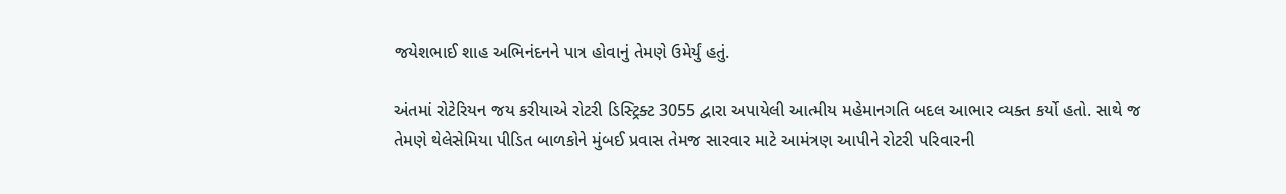જયેશભાઈ શાહ અભિનંદનને પાત્ર હોવાનું તેમણે ઉમેર્યું હતું.

અંતમાં રોટેરિયન જય કરીયાએ રોટરી ડિસ્ટ્રિક્ટ 3055 દ્વારા અપાયેલી આત્મીય મહેમાનગતિ બદલ આભાર વ્યક્ત કર્યો હતો. સાથે જ તેમણે થેલેસેમિયા પીડિત બાળકોને મુંબઈ પ્રવાસ તેમજ સારવાર માટે આમંત્રણ આપીને રોટરી પરિવારની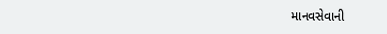માનવસેવાની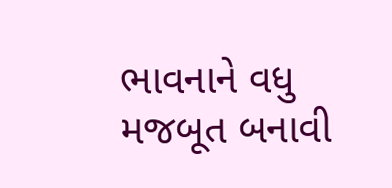ભાવનાને વધુ મજબૂત બનાવી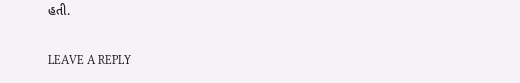હતી.

LEAVE A REPLY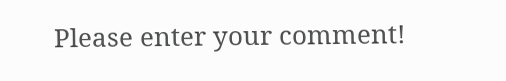Please enter your comment!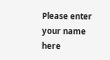Please enter your name here